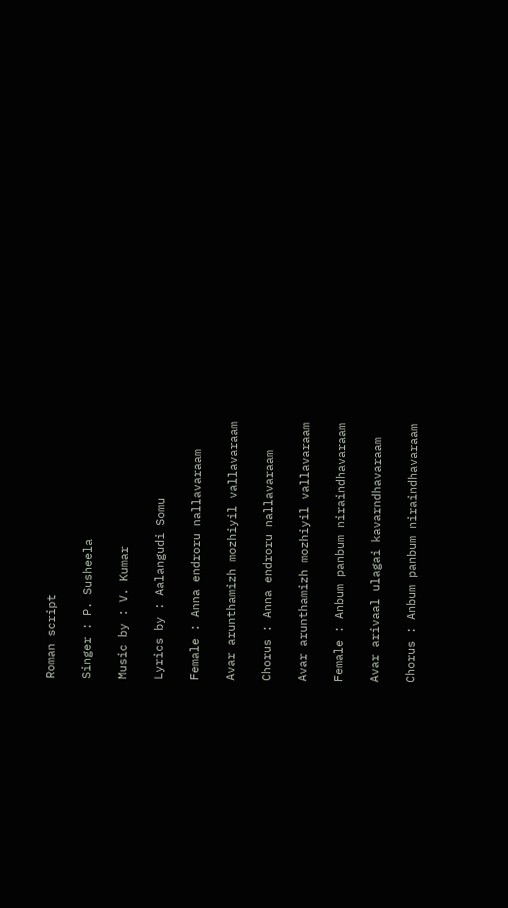Roman script

Singer : P. Susheela

Music by : V. Kumar

Lyrics by : Aalangudi Somu

Female : Anna endroru nallavaraam

Avar arunthamizh mozhiyil vallavaraam

Chorus : Anna endroru nallavaraam

Avar arunthamizh mozhiyil vallavaraam

Female : Anbum panbum niraindhavaraam

Avar arivaal ulagai kavarndhavaraam

Chorus : Anbum panbum niraindhavaraam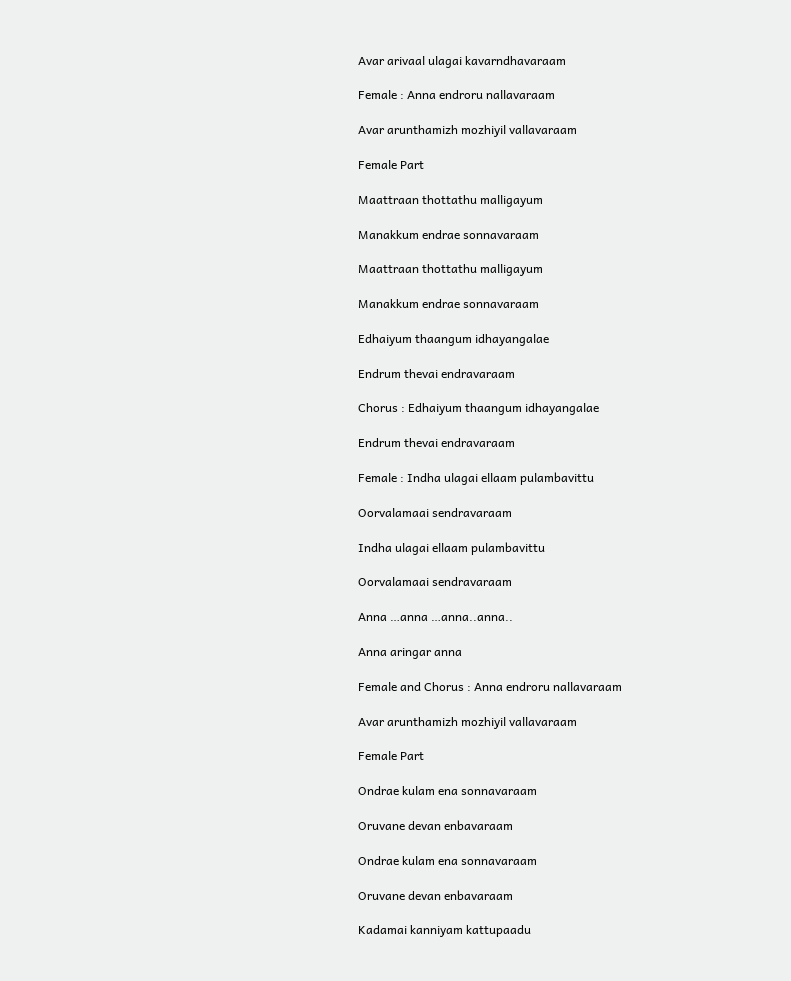Avar arivaal ulagai kavarndhavaraam

Female : Anna endroru nallavaraam

Avar arunthamizh mozhiyil vallavaraam

Female Part

Maattraan thottathu malligayum

Manakkum endrae sonnavaraam

Maattraan thottathu malligayum

Manakkum endrae sonnavaraam

Edhaiyum thaangum idhayangalae

Endrum thevai endravaraam

Chorus : Edhaiyum thaangum idhayangalae

Endrum thevai endravaraam

Female : Indha ulagai ellaam pulambavittu

Oorvalamaai sendravaraam

Indha ulagai ellaam pulambavittu

Oorvalamaai sendravaraam

Anna …anna …anna..anna..

Anna aringar anna

Female and Chorus : Anna endroru nallavaraam

Avar arunthamizh mozhiyil vallavaraam

Female Part

Ondrae kulam ena sonnavaraam

Oruvane devan enbavaraam

Ondrae kulam ena sonnavaraam

Oruvane devan enbavaraam

Kadamai kanniyam kattupaadu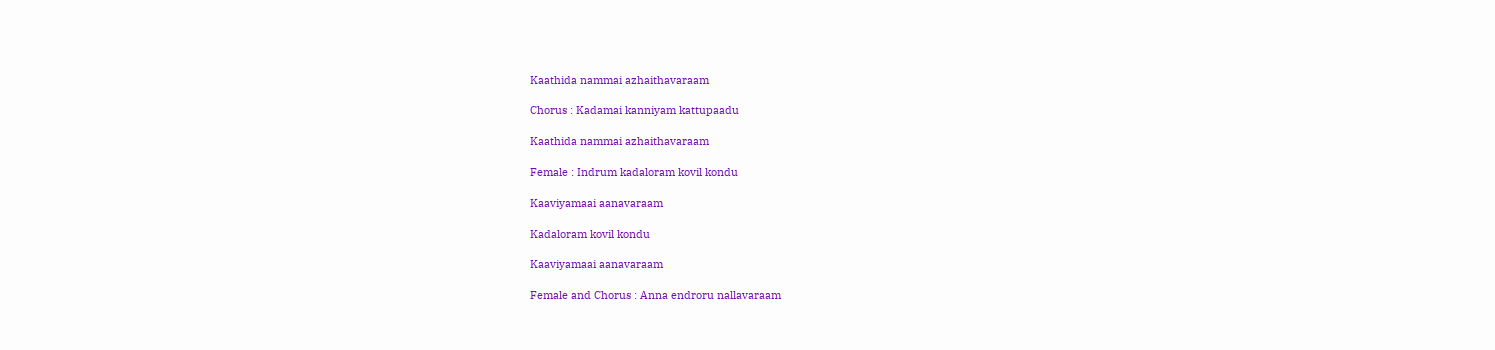Kaathida nammai azhaithavaraam

Chorus : Kadamai kanniyam kattupaadu

Kaathida nammai azhaithavaraam

Female : Indrum kadaloram kovil kondu

Kaaviyamaai aanavaraam

Kadaloram kovil kondu

Kaaviyamaai aanavaraam

Female and Chorus : Anna endroru nallavaraam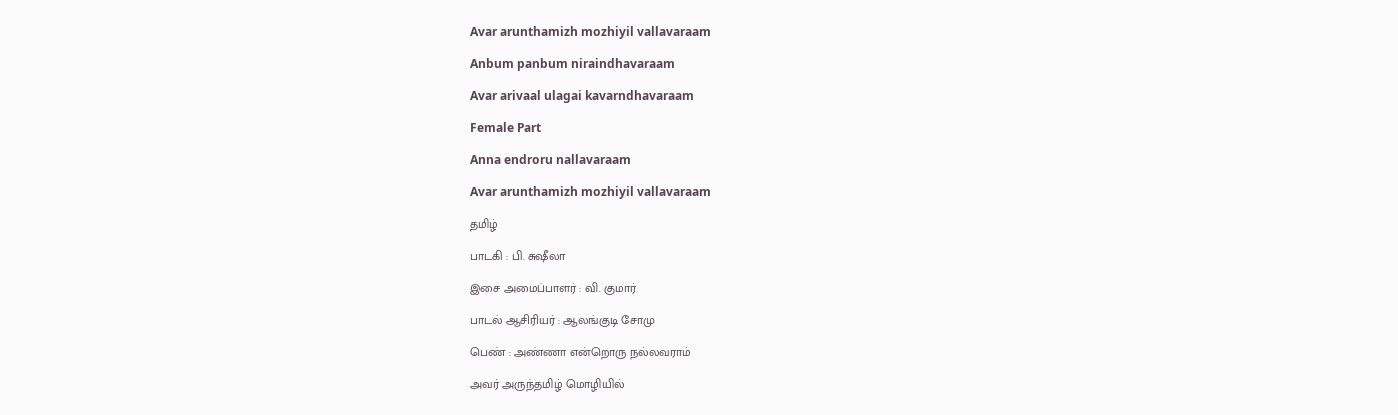Avar arunthamizh mozhiyil vallavaraam

Anbum panbum niraindhavaraam

Avar arivaal ulagai kavarndhavaraam

Female Part

Anna endroru nallavaraam

Avar arunthamizh mozhiyil vallavaraam

தமிழ்

பாடகி : பி. சுஷீலா

இசை அமைப்பாளர் : வி. குமார்

பாடல் ஆசிரியர் : ஆலங்குடி சோமு

பெண் : அண்ணா என்றொரு நல்லவராம்

அவர் அருந்தமிழ் மொழியில்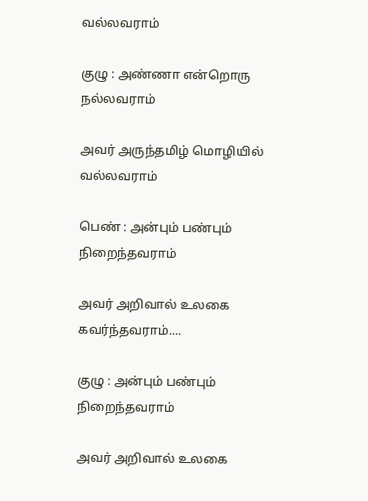வல்லவராம்

குழு : அண்ணா என்றொரு நல்லவராம்

அவர் அருந்தமிழ் மொழியில் வல்லவராம்

பெண் : அன்பும் பண்பும் நிறைந்தவராம்

அவர் அறிவால் உலகை கவர்ந்தவராம்....

குழு : அன்பும் பண்பும் நிறைந்தவராம்

அவர் அறிவால் உலகை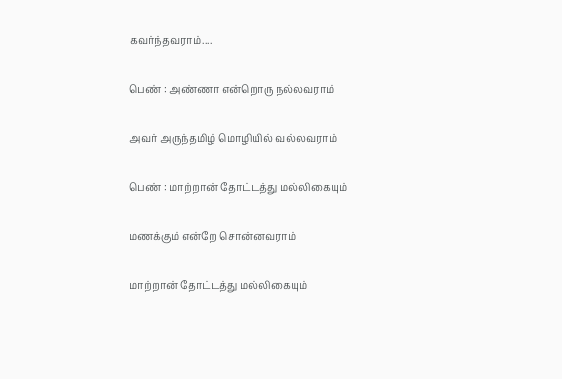கவர்ந்தவராம்....

பெண் : அண்ணா என்றொரு நல்லவராம்

அவர் அருந்தமிழ் மொழியில் வல்லவராம்

பெண் : மாற்றான் தோட்டத்து மல்லிகையும்

மணக்கும் என்றே சொன்னவராம்

மாற்றான் தோட்டத்து மல்லிகையும்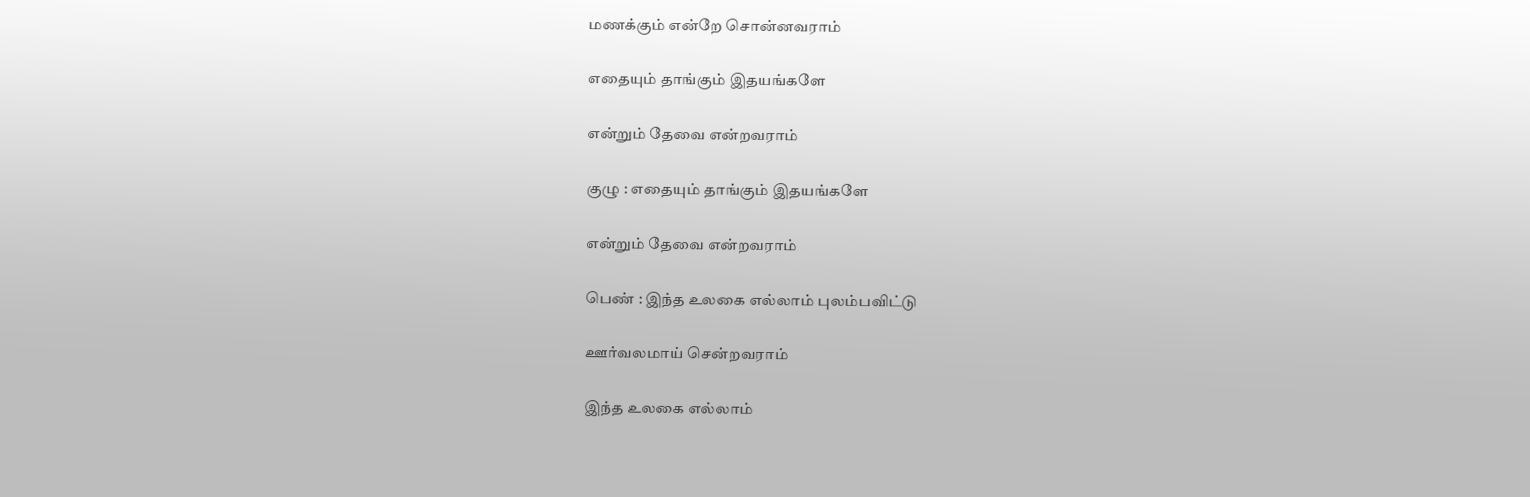மணக்கும் என்றே சொன்னவராம்

எதையும் தாங்கும் இதயங்களே

என்றும் தேவை என்றவராம்

குழு : எதையும் தாங்கும் இதயங்களே

என்றும் தேவை என்றவராம்

பெண் : இந்த உலகை எல்லாம் புலம்பவிட்டு

ஊர்வலமாய் சென்றவராம்

இந்த உலகை எல்லாம்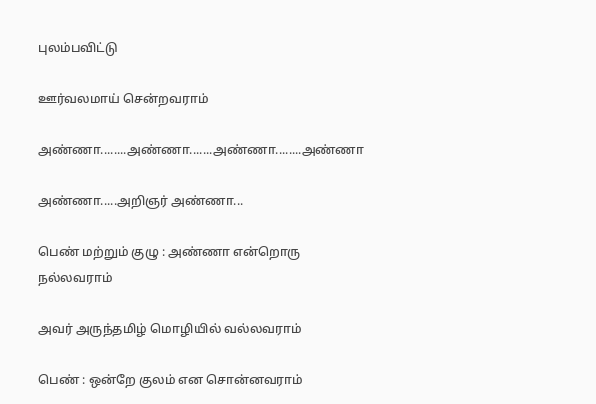புலம்பவிட்டு

ஊர்வலமாய் சென்றவராம்

அண்ணா........அண்ணா.......அண்ணா........அண்ணா

அண்ணா.....அறிஞர் அண்ணா...

பெண் மற்றும் குழு : அண்ணா என்றொரு நல்லவராம்

அவர் அருந்தமிழ் மொழியில் வல்லவராம்

பெண் : ஒன்றே குலம் என சொன்னவராம்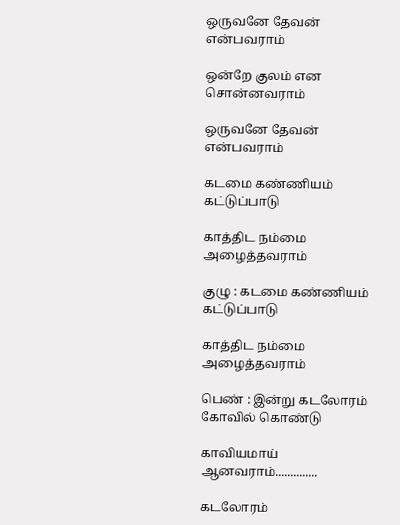ஒருவனே தேவன் என்பவராம்

ஒன்றே குலம் என சொன்னவராம்

ஒருவனே தேவன் என்பவராம்

கடமை கண்ணியம் கட்டுப்பாடு

காத்திட நம்மை அழைத்தவராம்

குழு : கடமை கண்ணியம் கட்டுப்பாடு

காத்திட நம்மை அழைத்தவராம்

பெண் : இன்று கடலோரம் கோவில் கொண்டு

காவியமாய் ஆனவராம்..............

கடலோரம்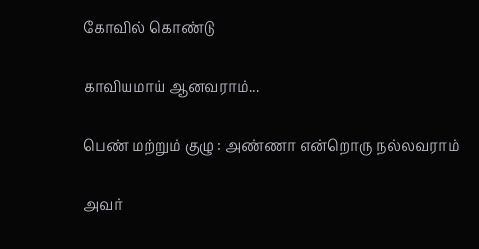கோவில் கொண்டு

காவியமாய் ஆனவராம்...

பெண் மற்றும் குழு : அண்ணா என்றொரு நல்லவராம்

அவர்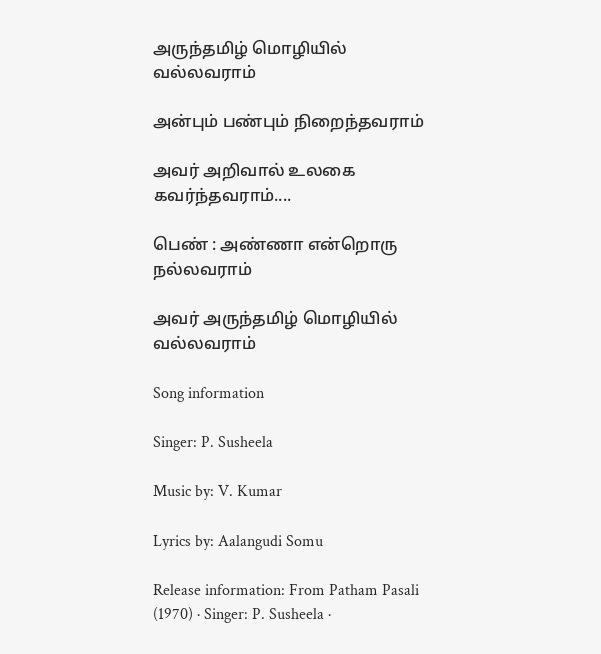அருந்தமிழ் மொழியில் வல்லவராம்

அன்பும் பண்பும் நிறைந்தவராம்

அவர் அறிவால் உலகை கவர்ந்தவராம்....

பெண் : அண்ணா என்றொரு நல்லவராம்

அவர் அருந்தமிழ் மொழியில் வல்லவராம்

Song information

Singer: P. Susheela

Music by: V. Kumar

Lyrics by: Aalangudi Somu

Release information: From Patham Pasali (1970) · Singer: P. Susheela ·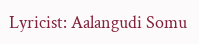Lyricist: Aalangudi Somu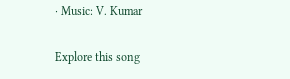· Music: V. Kumar

Explore this song